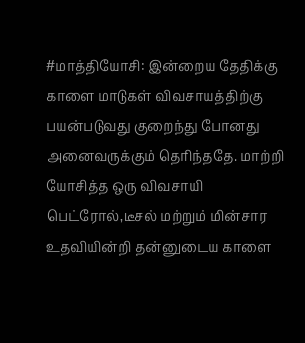#மாத்தியோசி: இன்றைய தேதிக்கு காளை மாடுகள் விவசாயத்திற்கு பயன்படுவது குறைந்து போனது அனைவருக்கும் தெரிந்ததே. மாற்றி யோசித்த ஒரு விவசாயி பெட்ரோல்,டீசல் மற்றும் மின்சார உதவியின்றி தன்னுடைய காளை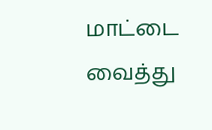மாட்டை வைத்து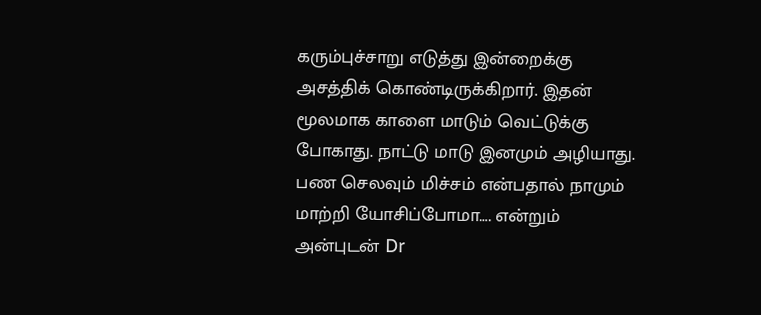கரும்புச்சாறு எடுத்து இன்றைக்கு அசத்திக் கொண்டிருக்கிறார். இதன் மூலமாக காளை மாடும் வெட்டுக்கு போகாது. நாட்டு மாடு இனமும் அழியாது. பண செலவும் மிச்சம் என்பதால் நாமும் மாற்றி யோசிப்போமா…. என்றும் அன்புடன் Dr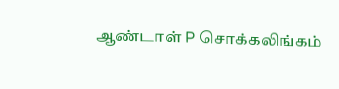ஆண்டாள் P சொக்கலிங்கம்